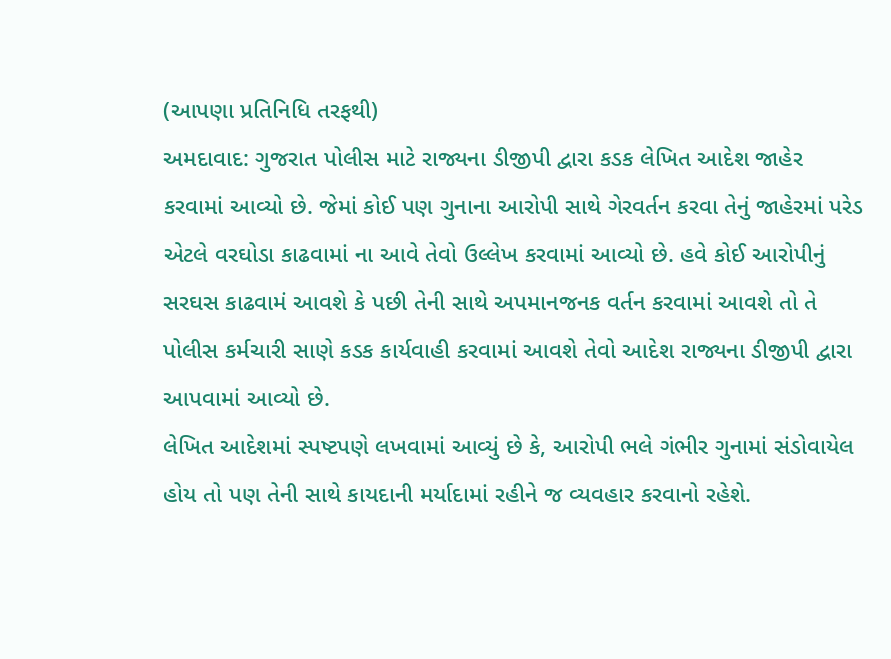(આપણા પ્રતિનિધિ તરફથી)
અમદાવાદ: ગુજરાત પોલીસ માટે રાજ્યના ડીજીપી દ્વારા કડક લેખિત આદેશ જાહેર કરવામાં આવ્યો છે. જેમાં કોઈ પણ ગુનાના આરોપી સાથે ગેરવર્તન કરવા તેનું જાહેરમાં પરેડ એટલે વરઘોડા કાઢવામાં ના આવે તેવો ઉલ્લેખ કરવામાં આવ્યો છે. હવે કોઈ આરોપીનું સરઘસ કાઢવામં આવશે કે પછી તેની સાથે અપમાનજનક વર્તન કરવામાં આવશે તો તે પોલીસ કર્મચારી સાણે કડક કાર્યવાહી કરવામાં આવશે તેવો આદેશ રાજ્યના ડીજીપી દ્વારા આપવામાં આવ્યો છે.
લેખિત આદેશમાં સ્પષ્ટપણે લખવામાં આવ્યું છે કે, આરોપી ભલે ગંભીર ગુનામાં સંડોવાયેલ હોય તો પણ તેની સાથે કાયદાની મર્યાદામાં રહીને જ વ્યવહાર કરવાનો રહેશે.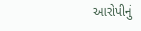આરોપીનું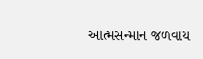આત્મસન્માન જળવાય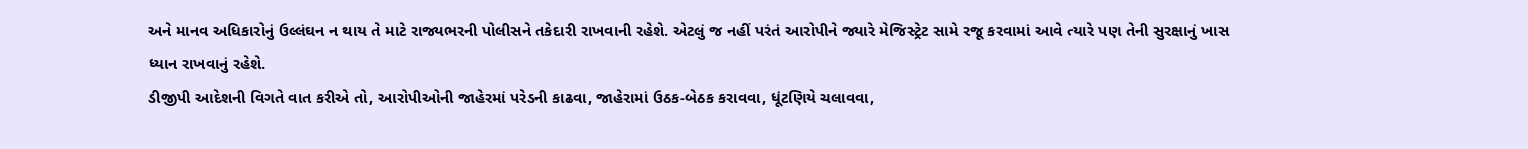અને માનવ અધિકારોનું ઉલ્લંઘન ન થાય તે માટે રાજ્યભરની પોલીસને તકેદારી રાખવાની રહેશે. એટલું જ નહીં પરંતં આરોપીને જ્યારે મેજિસ્ટ્રેટ સામે રજૂ કરવામાં આવે ત્યારે પણ તેની સુરક્ષાનું ખાસ ધ્યાન રાખવાનું રહેશે.
ડીજીપી આદેશની વિગતે વાત કરીએ તો, આરોપીઓની જાહેરમાં પરેડની કાઢવા, જાહેરામાં ઉઠક-બેઠક કરાવવા, ધૂંટણિયે ચલાવવા,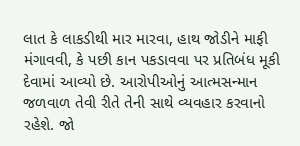લાત કે લાકડીથી માર મારવા, હાથ જોડીને માફી મંગાવવી, કે પછી કાન પકડાવવા પર પ્રતિબંધ મૂકી દેવામાં આવ્યો છે. આરોપીઓનું આત્મસન્માન જળવાળ તેવી રીતે તેની સાથે વ્યવહાર કરવાનો રહેશે. જો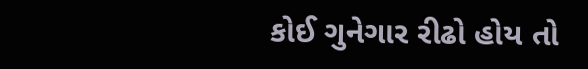કોઈ ગુનેગાર રીઢો હોય તો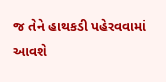જ તેને હાથકડી પહેરવવામાં આવશે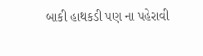બાકી હાથકડી પણ ના પહેરાવી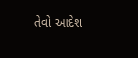તેવો આદેશ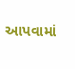આપવામાં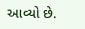આવ્યો છે.